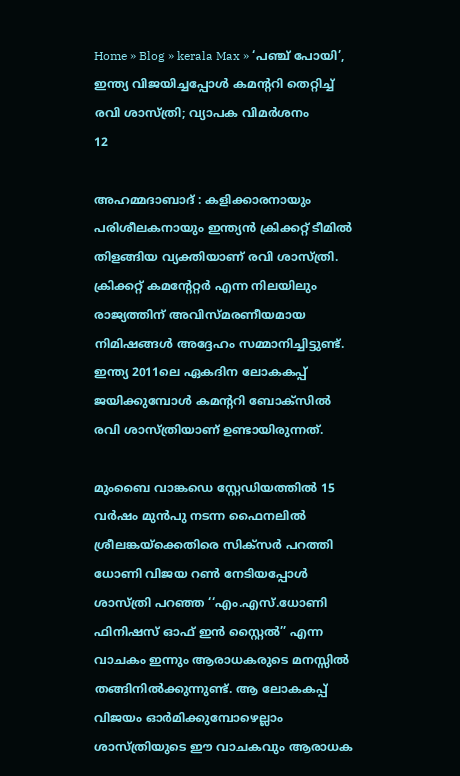Home » Blog » kerala Max » ‘പഞ്ച് പോയി’, ഇന്ത്യ വിജയിച്ചപ്പോൾ കമന്ററി തെറ്റിച്ച് രവി ശാസ്ത്രി; വ്യാപക വിമർശനം
12

അഹമ്മദാബാദ് : കളിക്കാരനായും പരിശീലകനായും ഇന്ത്യൻ ക്രിക്കറ്റ് ടീമിൽ തിളങ്ങിയ വ്യക്തിയാണ് രവി ശാസ്ത്രി. ക്രിക്കറ്റ് കമന്റേറ്റർ എന്ന നിലയിലും രാജ്യത്തിന് അവിസ്മരണീയമായ നിമിഷങ്ങൾ അദ്ദേഹം സമ്മാനിച്ചിട്ടുണ്ട്. ഇന്ത്യ 2011ലെ ഏകദിന ലോകകപ്പ് ജയിക്കുമ്പോൾ കമന്ററി ബോക്സിൽ രവി ശാസ്ത്രിയാണ് ഉണ്ടായിരുന്നത്.

മുംബൈ വാങ്കഡെ സ്റ്റേഡിയത്തിൽ 15 വർഷം മുൻപു നടന്ന ഫൈനലിൽ ശ്രീലങ്കയ്‌ക്കെതിരെ സിക്സർ പറത്തി ധോണി വിജയ റൺ നേടിയപ്പോൾ ശാസ്ത്രി പറഞ്ഞ ‘‘എം.എസ്.ധോണി ഫിനിഷസ് ഓഫ് ഇൻ സ്റ്റൈൽ’’ എന്ന വാചകം ഇന്നും ആരാധകരുടെ മനസ്സിൽ തങ്ങിനിൽക്കുന്നുണ്ട്. ആ ലോകകപ്പ് വിജയം ഓർമിക്കുമ്പോഴെല്ലാം ശാസ്ത്രിയുടെ ഈ വാചകവും ആരാധക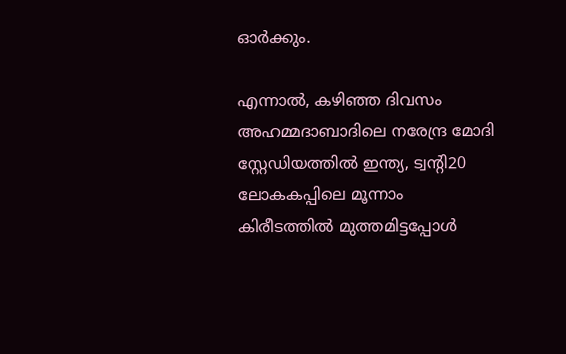ഓർക്കും.

എന്നാൽ, കഴിഞ്ഞ ദിവസം അഹമ്മദാബാദിലെ നരേന്ദ്ര മോദി സ്റ്റേഡിയത്തിൽ ഇന്ത്യ, ട്വന്റി20 ലോകകപ്പിലെ മൂന്നാം കിരീടത്തിൽ മുത്തമിട്ടപ്പോൾ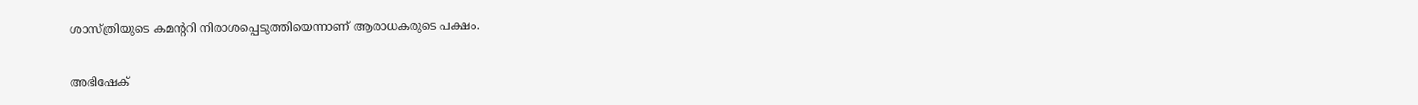ശാസ്ത്രിയുടെ കമന്ററി നിരാശപ്പെടുത്തിയെന്നാണ് ആരാധകരുടെ പക്ഷം.

അഭിഷേക്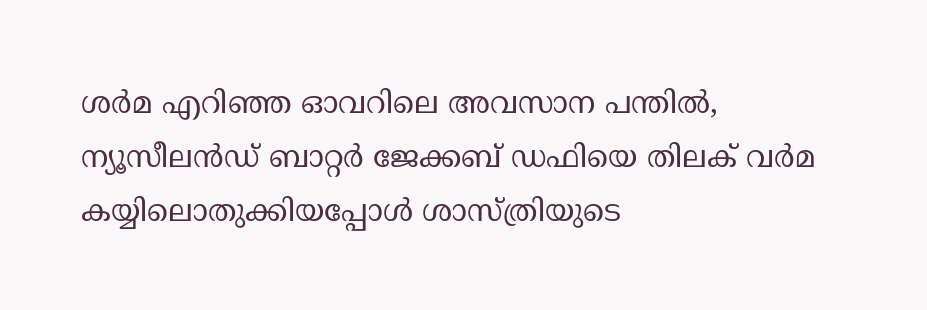ശർമ എറിഞ്ഞ ഓവറിലെ അവസാന പന്തിൽ, ന്യൂസീലൻഡ് ബാറ്റർ ജേക്കബ് ഡഫിയെ തിലക് വർമ കയ്യിലൊതുക്കിയപ്പോൾ ശാസ്ത്രിയുടെ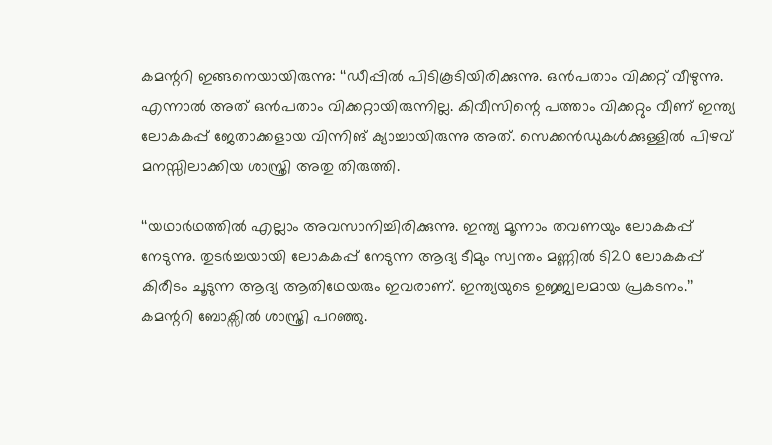കമന്ററി ഇങ്ങനെയായിരുന്നു: ‘‘ഡീപ്പിൽ പിടികൂടിയിരിക്കുന്നു. ഒൻപതാം വിക്കറ്റ് വീഴുന്നു. എന്നാൽ അത് ഒൻപതാം വിക്കറ്റായിരുന്നില്ല. കിവീസിന്റെ പത്താം വിക്കറ്റും വീണ് ഇന്ത്യ ലോകകപ്പ് ജേതാക്കളായ വിന്നിങ് ക്യാച്ചായിരുന്നു അത്. സെക്കൻഡുകൾക്കുള്ളിൽ പിഴവ് മനസ്സിലാക്കിയ ശാസ്ത്രി അതു തിരുത്തി.

‘‘യഥാർഥത്തിൽ എല്ലാം അവസാനിച്ചിരിക്കുന്നു. ഇന്ത്യ മൂന്നാം തവണയും ലോകകപ്പ് നേടുന്നു. തുടർച്ചയായി ലോകകപ്പ് നേടുന്ന ആദ്യ ടീമും സ്വന്തം മണ്ണിൽ ടി20 ലോകകപ്പ് കിരീടം ചൂടുന്ന ആദ്യ ആതിഥേയരും ഇവരാണ്. ഇന്ത്യയുടെ ഉജ്ജ്വലമായ പ്രകടനം.’’ കമന്ററി ബോക്സിൽ ശാസ്ത്രി പറഞ്ഞു.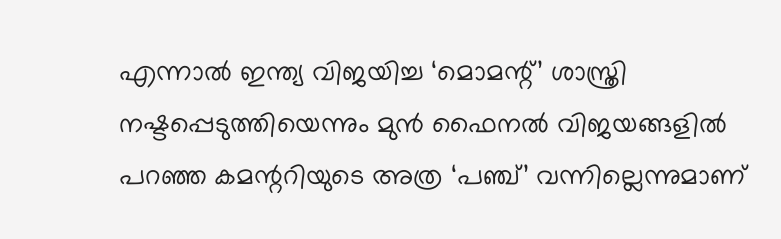എന്നാൽ ഇന്ത്യ വിജയിച്ച ‘മൊമന്റ്’ ശാസ്ത്രി നഷ്ടപ്പെടുത്തിയെന്നും മുൻ ഫൈനൽ വിജയങ്ങളിൽ പറഞ്ഞ കമന്ററിയുടെ അത്ര ‘പഞ്ച്’ വന്നില്ലെന്നുമാണ്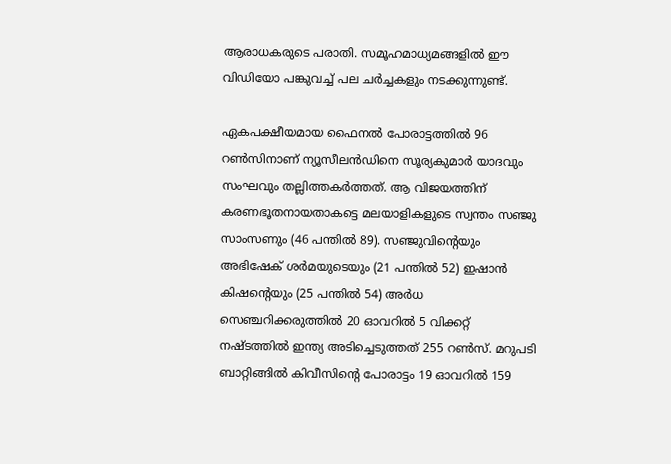ആരാധകരുടെ പരാതി. സമൂഹമാധ്യമങ്ങളിൽ ഈ വിഡിയോ പങ്കുവച്ച് പല ചർച്ചകളും നടക്കുന്നുണ്ട്.

ഏകപക്ഷീയമായ ഫൈനൽ പോരാട്ടത്തിൽ 96 റൺസിനാണ് ന്യൂസീലൻഡിനെ സൂര്യകുമാർ യാദവും സംഘവും തല്ലിത്തകർത്തത്. ആ വിജയത്തിന് കരണഭൂതനായതാകട്ടെ മലയാളികളുടെ സ്വന്തം സഞ്ജു സാംസണും (46 പന്തി‍ൽ 89). സഞ്ജുവിന്റെയും അഭിഷേക് ശർമയുടെയും (21 പന്തിൽ 52) ഇഷാൻ കിഷന്റെയും (25 പന്തിൽ 54) അർധ സെഞ്ചറിക്കരുത്തിൽ 20 ഓവറിൽ 5 വിക്കറ്റ് നഷ്ടത്തിൽ ഇന്ത്യ അടിച്ചെടുത്തത് 255 റൺസ്. മറുപടി ബാറ്റിങ്ങിൽ കിവീസിന്റെ പോരാട്ടം 19 ഓവറിൽ 159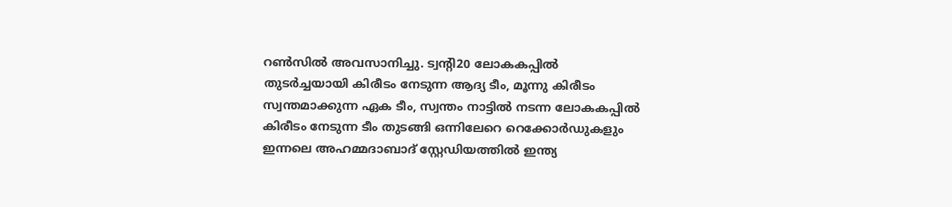റൺസിൽ അവസാനിച്ചു. ട്വന്റി20 ലോകകപ്പിൽ തുടർച്ചയായി കിരീടം നേടുന്ന ആദ്യ ടീം, മൂന്നു കിരീടം സ്വന്തമാക്കുന്ന ഏക ടീം, സ്വന്തം നാട്ടിൽ നടന്ന ലോകകപ്പിൽ കിരീടം നേടുന്ന ടീം തുടങ്ങി ഒന്നിലേറെ റെക്കോർഡുകളും ഇന്നലെ അഹമ്മദാബാദ് സ്റ്റേഡിയത്തിൽ ഇന്ത്യ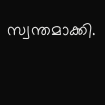സ്വന്തമാക്കി.